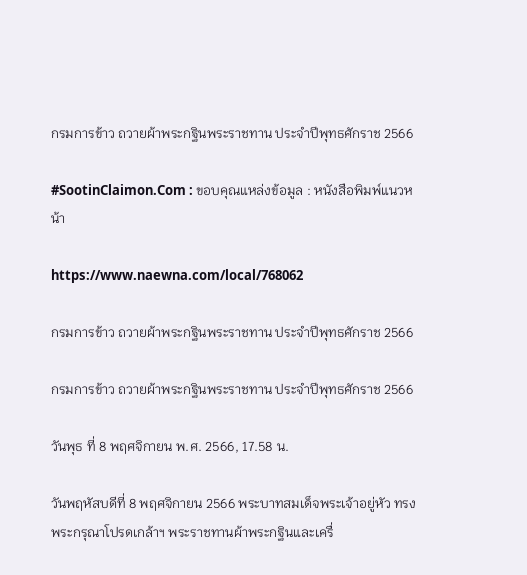กรมการข้าว ถวายผ้าพระกฐินพระราชทาน ประจำปีพุทธศักราช 2566

#SootinClaimon.Com : ขอบคุณแหล่งข้อมูล : หนังสือพิมพ์แนวหน้า

https://www.naewna.com/local/768062

กรมการข้าว ถวายผ้าพระกฐินพระราชทาน ประจำปีพุทธศักราช 2566

กรมการข้าว ถวายผ้าพระกฐินพระราชทาน ประจำปีพุทธศักราช 2566

วันพุธ ที่ 8 พฤศจิกายน พ.ศ. 2566, 17.58 น.

วันพฤหัสบดีที่ 8 พฤศจิกายน 2566 พระบาทสมเด็จพระเจ้าอยู่หัว ทรงพระกรุณาโปรดเกล้าฯ พระราชทานผ้าพระกฐินและเครื่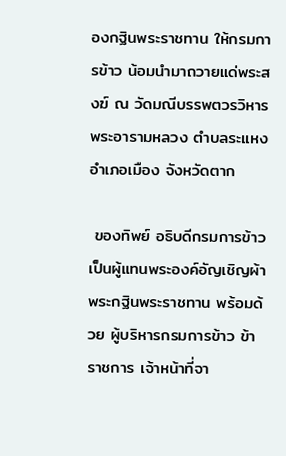องกฐินพระราชทาน ให้กรมการข้าว น้อมนำมาถวายแด่พระสงฆ์ ณ วัดมณีบรรพตวรวิหาร พระอารามหลวง ตำบลระแหง อำเภอเมือง จังหวัดตาก

 ของทิพย์ อธิบดีกรมการข้าว เป็นผู้แทนพระองค์อัญเชิญผ้าพระกฐินพระราชทาน พร้อมด้วย ผู้บริหารกรมการข้าว ข้าราชการ เจ้าหน้าที่จา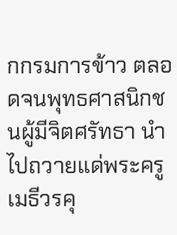กกรมการข้าว ตลอดจนพุทธศาสนิกชนผู้มีจิตศรัทธา นำไปถวายแด่พระครูเมธีวรคุ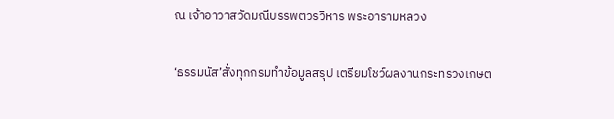ณ เจ้าอาวาสวัดมณีบรรพตวรวิหาร พระอารามหลวง

‘ธรรมนัส’สั่งทุกกรมทำข้อมูลสรุป เตรียมโชว์ผลงานกระทรวงเกษต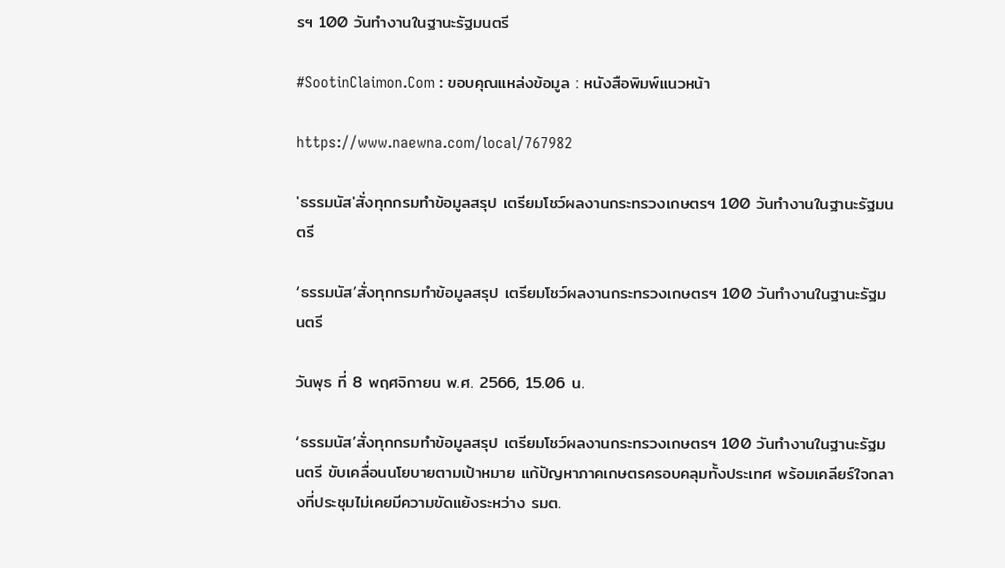รฯ 100 วันทำงานในฐานะรัฐมนตรี

#SootinClaimon.Com : ขอบคุณแหล่งข้อมูล : หนังสือพิมพ์แนวหน้า

https://www.naewna.com/local/767982

'ธรรมนัส'สั่งทุกกรมทำข้อมูลสรุป เตรียมโชว์ผลงานกระทรวงเกษตรฯ 100 วันทำงานในฐานะรัฐมนตรี

‘ธรรมนัส’สั่งทุกกรมทำข้อมูลสรุป เตรียมโชว์ผลงานกระทรวงเกษตรฯ 100 วันทำงานในฐานะรัฐมนตรี

วันพุธ ที่ 8 พฤศจิกายน พ.ศ. 2566, 15.06 น.

‘ธรรมนัส’สั่งทุกกรมทำข้อมูลสรุป เตรียมโชว์ผลงานกระทรวงเกษตรฯ 100 วันทำงานในฐานะรัฐมนตรี ขับเคลื่อนนโยบายตามเป้าหมาย แก้ปัญหาภาคเกษตรครอบคลุมทั้งประเทศ พร้อมเคลียร์ใจกลางที่ประชุมไม่เคยมีความขัดแย้งระหว่าง รมต.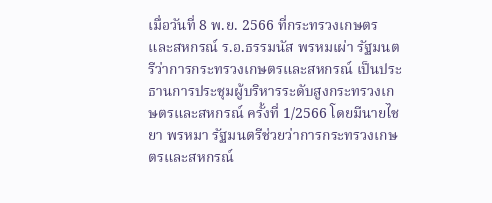เมื่อวันที่ 8 พ.ย. 2566 ที่กระทรวงเกษตรและสหกรณ์ ร.อ.ธรรมนัส พรหมเผ่า รัฐมนตรีว่าการกระทรวงเกษตรและสหกรณ์ เป็นประธานการประชุมผู้บริหารระดับสูงกระทรวงเกษตรและสหกรณ์ ครั้งที่ 1/2566 โดยมีนายไชยา พรหมา รัฐมนตรีช่วยว่าการกระทรวงเกษตรและสหกรณ์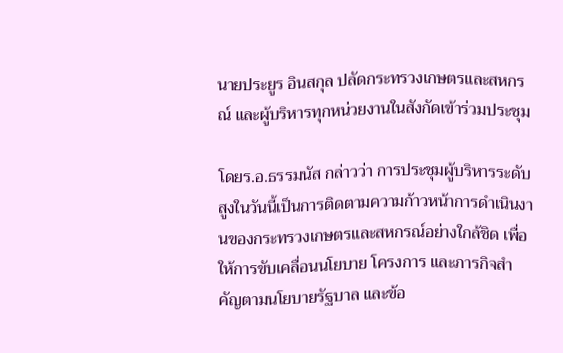นายประยูร อินสกุล ปลัดกระทรวงเกษตรและสหกรณ์ และผู้บริหารทุกหน่วยงานในสังกัดเข้าร่วมประชุม

โดยร.อ.ธรรมนัส กล่าวว่า การประชุมผู้บริหารระดับสูงในวันนี้เป็นการติดตามความก้าวหน้าการดำเนินงานของกระทรวงเกษตรและสหกรณ์อย่างใกล้ชิด เพื่อให้การขับเคลื่อนนโยบาย โครงการ และภารกิจสำคัญตามนโยบายรัฐบาล และข้อ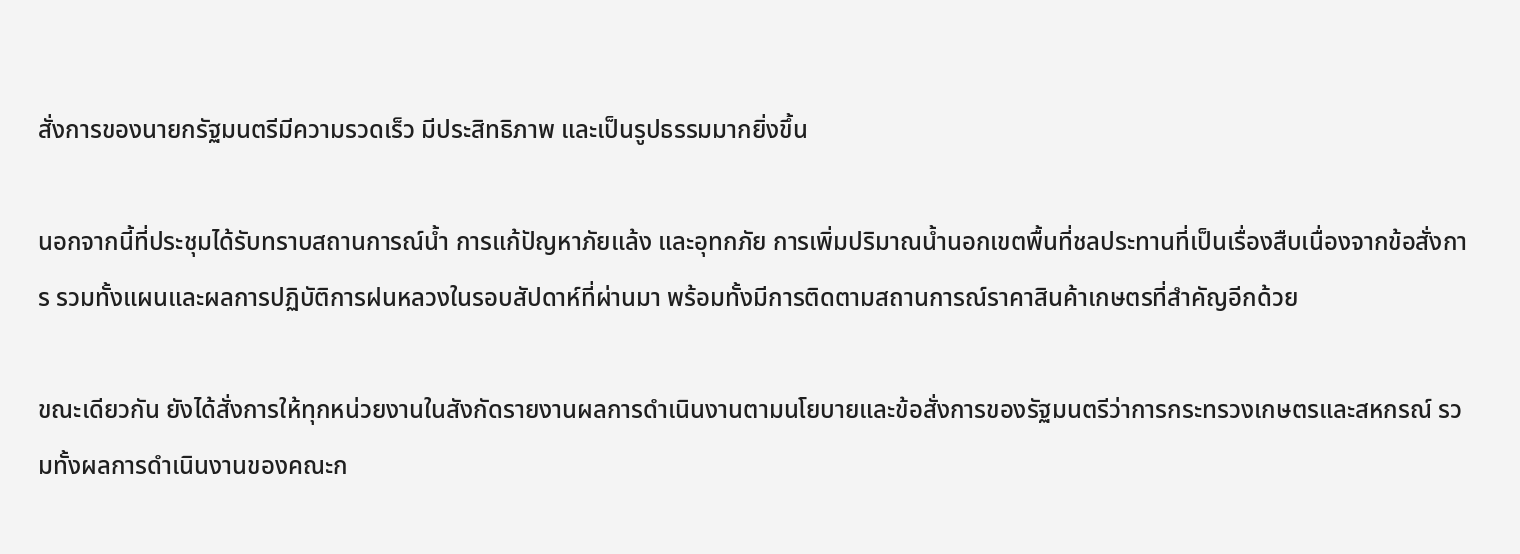สั่งการของนายกรัฐมนตรีมีความรวดเร็ว มีประสิทธิภาพ และเป็นรูปธรรมมากยิ่งขึ้น

นอกจากนี้ที่ประชุมได้รับทราบสถานการณ์น้ำ การแก้ปัญหาภัยแล้ง และอุทกภัย การเพิ่มปริมาณน้ำนอกเขตพื้นที่ชลประทานที่เป็นเรื่องสืบเนื่องจากข้อสั่งการ รวมทั้งแผนและผลการปฏิบัติการฝนหลวงในรอบสัปดาห์ที่ผ่านมา พร้อมทั้งมีการติดตามสถานการณ์ราคาสินค้าเกษตรที่สำคัญอีกด้วย

ขณะเดียวกัน ยังได้สั่งการให้ทุกหน่วยงานในสังกัดรายงานผลการดำเนินงานตามนโยบายและข้อสั่งการของรัฐมนตรีว่าการกระทรวงเกษตรและสหกรณ์ รวมทั้งผลการดำเนินงานของคณะก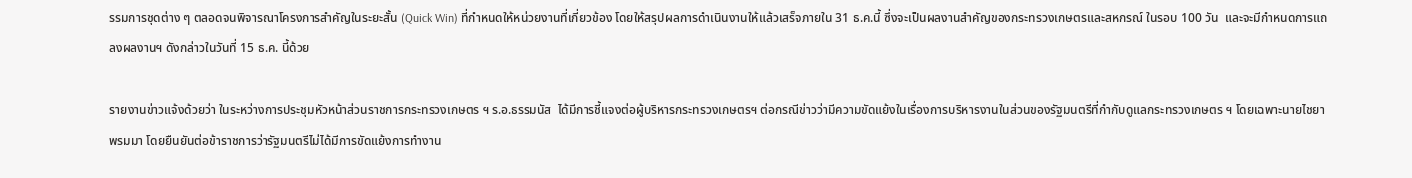รรมการชุดต่าง ๆ ตลอดจนพิจารณาโครงการสำคัญในระยะสั้น (Quick Win) ที่กำหนดให้หน่วยงานที่เกี่ยวข้อง โดยให้สรุปผลการดำเนินงานให้แล้วเสร็จภายใน 31 ธ.ค.นี้ ซึ่งจะเป็นผลงานสำคัญของกระทรวงเกษตรและสหกรณ์ ในรอบ 100 วัน  และจะมีกำหนดการแถลงผลงานฯ ดังกล่าวในวันที่ 15 ธ.ค. นี้ด้วย

รายงานข่าวแจ้งด้วยว่า ในระหว่างการประชุมหัวหน้าส่วนราชการกระทรวงเกษตร ฯ ร.อ.ธรรมนัส  ได้มีการชี้แจงต่อผู้บริหารกระทรวงเกษตรฯ ต่อกรณีข่าวว่ามีความขัดแย้งในเรื่องการบริหารงานในส่วนของรัฐมนตรีที่กำกับดูแลกระทรวงเกษตร ฯ โดยเฉพาะนายไชยา  พรมมา โดยยืนยันต่อข้าราชการว่ารัฐมนตรีไม่ได้มีการขัดแย้งการทำงาน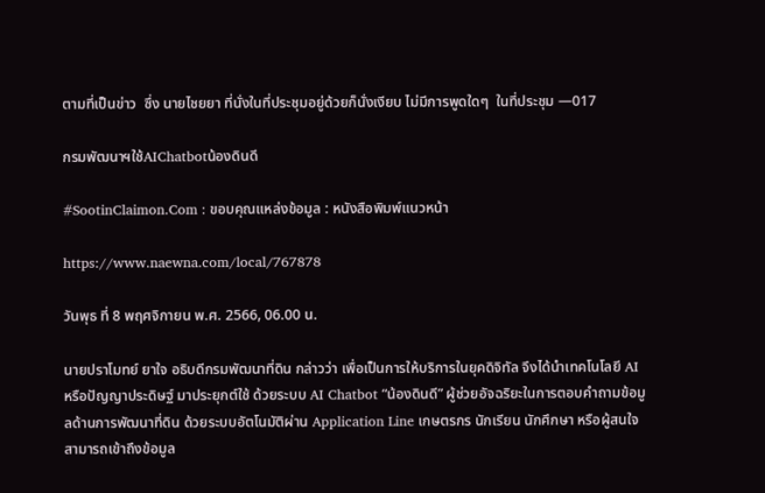ตามที่เป็นข่าว  ซึ่ง นายไชยยา ที่นั่งในที่ประชุมอยู่ด้วยก็นั่งเงียบ ไม่มีการพูดใดๆ  ในที่ประชุม —017

กรมพัฒนาฯใช้AIChatbotน้องดินดี

#SootinClaimon.Com : ขอบคุณแหล่งข้อมูล : หนังสือพิมพ์แนวหน้า

https://www.naewna.com/local/767878

วันพุธ ที่ 8 พฤศจิกายน พ.ศ. 2566, 06.00 น.

นายปราโมทย์ ยาใจ อธิบดีกรมพัฒนาที่ดิน กล่าวว่า เพื่อเป็นการให้บริการในยุคดิจิทัล จึงได้นำเทคโนโลยี AI หรือปัญญาประดิษฐ์ มาประยุกต์ใช้ ด้วยระบบ AI Chatbot “น้องดินดี” ผู้ช่วยอัจฉริยะในการตอบคำถามข้อมูลด้านการพัฒนาที่ดิน ด้วยระบบอัตโนมัติผ่าน Application Line เกษตรกร นักเรียน นักศึกษา หรือผู้สนใจสามารถเข้าถึงข้อมูล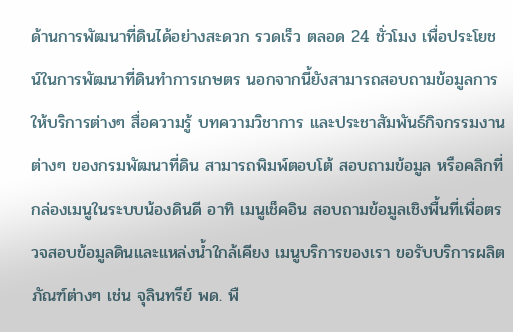ด้านการพัฒนาที่ดินได้อย่างสะดวก รวดเร็ว ตลอด 24 ชั่วโมง เพื่อประโยชน์ในการพัฒนาที่ดินทำการเกษตร นอกจากนี้ยังสามารถสอบถามข้อมูลการให้บริการต่างๆ สื่อความรู้ บทความวิชาการ และประชาสัมพันธ์กิจกรรมงานต่างๆ ของกรมพัฒนาที่ดิน สามารถพิมพ์ตอบโต้ สอบถามข้อมูล หรือคลิกที่กล่องเมนูในระบบน้องดินดี อาทิ เมนูเช็คอิน สอบถามข้อมูลเชิงพื้นที่เพื่อตรวจสอบข้อมูลดินและแหล่งน้ำใกล้เคียง เมนูบริการของเรา ขอรับบริการผลิตภัณฑ์ต่างๆ เช่น จุลินทรีย์ พด. พื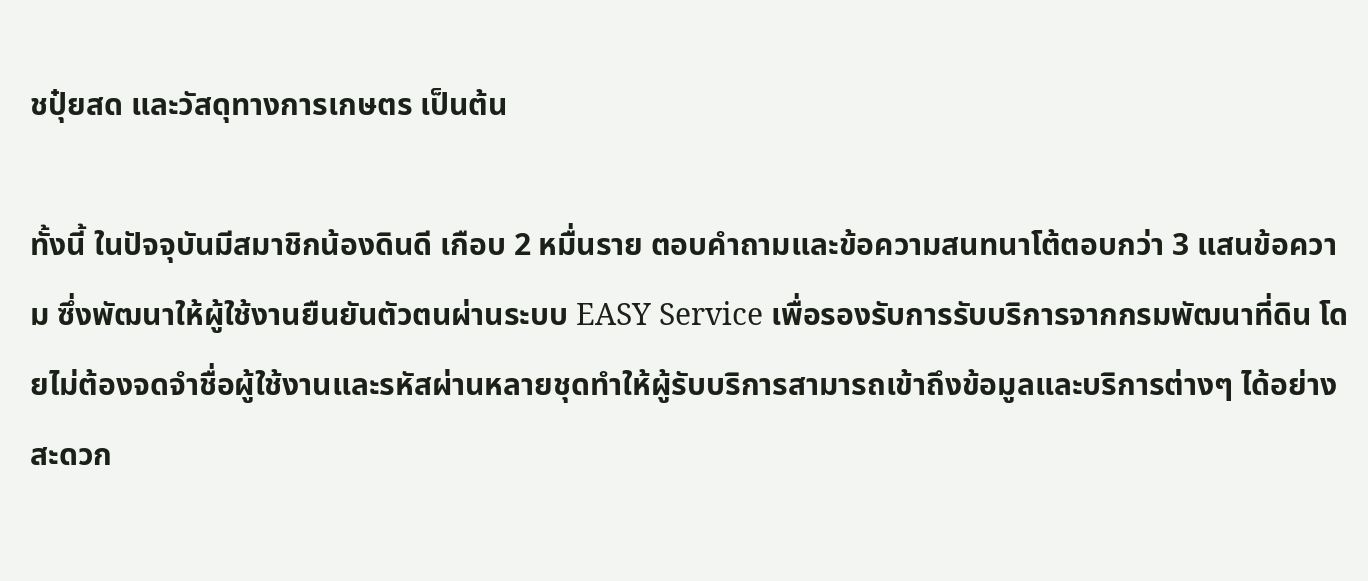ชปุ๋ยสด และวัสดุทางการเกษตร เป็นต้น

ทั้งนี้ ในปัจจุบันมีสมาชิกน้องดินดี เกือบ 2 หมื่นราย ตอบคำถามและข้อความสนทนาโต้ตอบกว่า 3 แสนข้อความ ซึ่งพัฒนาให้ผู้ใช้งานยืนยันตัวตนผ่านระบบ EASY Service เพื่อรองรับการรับบริการจากกรมพัฒนาที่ดิน โดยไม่ต้องจดจำชื่อผู้ใช้งานและรหัสผ่านหลายชุดทำให้ผู้รับบริการสามารถเข้าถึงข้อมูลและบริการต่างๆ ได้อย่างสะดวก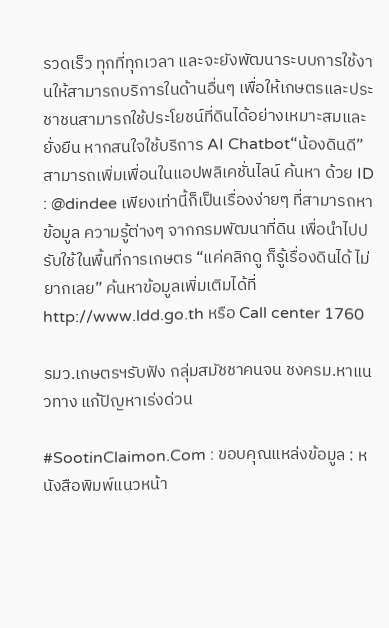รวดเร็ว ทุกที่ทุกเวลา และจะยังพัฒนาระบบการใช้งานให้สามารถบริการในด้านอื่นๆ เพื่อให้เกษตรและประชาชนสามารถใช้ประโยชน์ที่ดินได้อย่างเหมาะสมและยั่งยืน หากสนใจใช้บริการ AI Chatbot“น้องดินดี” สามารถเพิ่มเพื่อนในแอปพลิเคชั่นไลน์ ค้นหา ด้วย ID : @dindee เพียงเท่านี้ก็เป็นเรื่องง่ายๆ ที่สามารถหาข้อมูล ความรู้ต่างๆ จากกรมพัฒนาที่ดิน เพื่อนำไปปรับใช้ในพื้นที่การเกษตร “แค่คลิกดู ก็รู้เรื่องดินได้ ไม่ยากเลย” ค้นหาข้อมูลเพิ่มเติมได้ที่ http://www.ldd.go.th หรือ Call center 1760

รมว.เกษตรฯรับฟัง กลุ่มสมัชชาคนจน ชงครม.หาแนวทาง แก้ปัญหาเร่งด่วน

#SootinClaimon.Com : ขอบคุณแหล่งข้อมูล : หนังสือพิมพ์แนวหน้า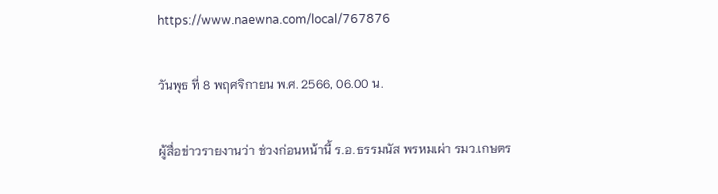https://www.naewna.com/local/767876

วันพุธ ที่ 8 พฤศจิกายน พ.ศ. 2566, 06.00 น.

ผู้สื่อข่าวรายงานว่า ช่วงก่อนหน้านี้ ร.อ.ธรรมนัส พรหมเผ่า รมว.เกษตร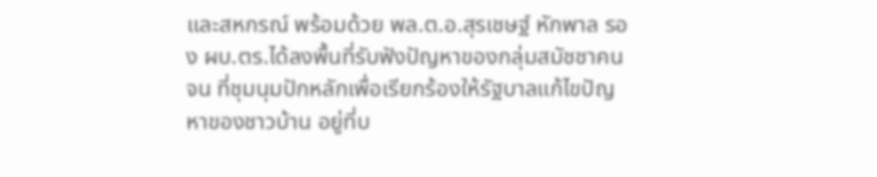และสหกรณ์ พร้อมด้วย พล.ต.อ.สุรเชษฐ์ หักพาล รอง ผบ.ตร.ได้ลงพื้นที่รับฟังปัญหาของกลุ่มสมัชชาคนจน ที่ชุมนุมปักหลักเพื่อเรียกร้องให้รัฐบาลแก้ไขปัญหาของชาวบ้าน อยู่ที่บ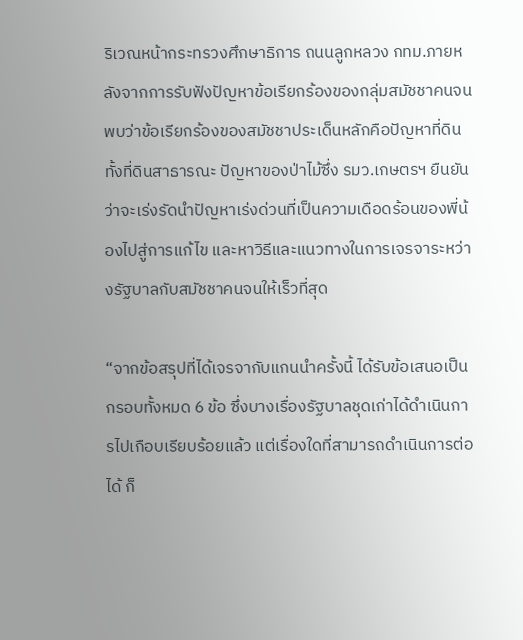ริเวณหน้ากระทรวงศึกษาธิการ ถนนลูกหลวง กทม.ภายหลังจากการรับฟังปัญหาข้อเรียกร้องของกลุ่มสมัชชาคนจน พบว่าข้อเรียกร้องของสมัชชาประเด็นหลักคือปัญหาที่ดิน ทั้งที่ดินสาธารณะ ปัญหาของป่าไม้ซึ่ง รมว.เกษตรฯ ยืนยันว่าจะเร่งรัดนำปัญหาเร่งด่วนที่เป็นความเดือดร้อนของพี่น้องไปสู่การแก้ไข และหาวิธีและแนวทางในการเจรจาระหว่างรัฐบาลกับสมัชชาคนจนให้เร็วที่สุด

“จากข้อสรุปที่ได้เจรจากับแกนนำครั้งนี้ ได้รับข้อเสนอเป็นกรอบทั้งหมด 6 ข้อ ซึ่งบางเรื่องรัฐบาลชุดเก่าได้ดำเนินการไปเกือบเรียบร้อยแล้ว แต่เรื่องใดที่สามารถดำเนินการต่อได้ ก็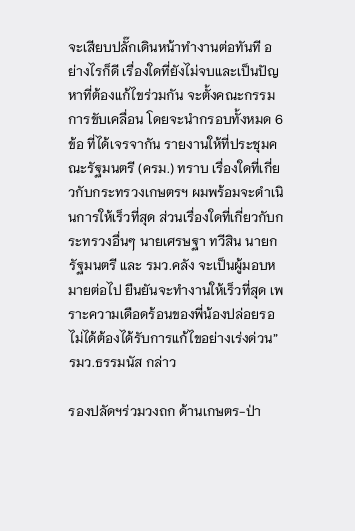จะเสียบปลั๊กเดินหน้าทำงานต่อทันที อย่างไรก็ดี เรื่องใดที่ยังไม่จบและเป็นปัญหาที่ต้องแก้ไขร่วมกัน จะตั้งคณะกรรมการขับเคลื่อน โดยจะนำกรอบทั้งหมด 6 ข้อ ที่ได้เจรจากัน รายงานให้ที่ประชุมคณะรัฐมนตรี (ครม.) ทราบ เรื่องใดที่เกี่ยวกับกระทรวงเกษตรฯ ผมพร้อมจะดำเนินการให้เร็วที่สุด ส่วนเรื่องใดที่เกี่ยวกับกระทรวงอื่นๆ นายเศรษฐา ทวีสิน นายกรัฐมนตรี และ รมว.คลัง จะเป็นผู้มอบหมายต่อไป ยืนยันจะทำงานให้เร็วที่สุด เพราะความเดือดร้อนของพี่น้องปล่อยรอไม่ได้ต้องได้รับการแก้ไขอย่างเร่งด่วน” รมว.ธรรมนัส กล่าว

รองปลัดฯร่วมวงถก ด้านเกษตร-ป่า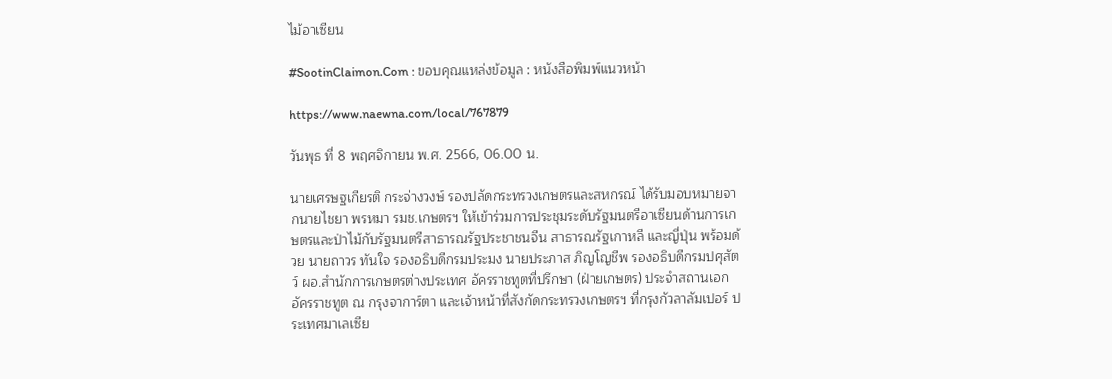ไม้อาเซียน

#SootinClaimon.Com : ขอบคุณแหล่งข้อมูล : หนังสือพิมพ์แนวหน้า

https://www.naewna.com/local/767879

วันพุธ ที่ 8 พฤศจิกายน พ.ศ. 2566, 06.00 น.

นายเศรษฐเกียรติ กระจ่างวงษ์ รองปลัดกระทรวงเกษตรและสหกรณ์ ได้รับมอบหมายจากนายไชยา พรหมา รมช.เกษตรฯ ให้เข้าร่วมการประชุมระดับรัฐมนตรีอาเซียนด้านการเกษตรและป่าไม้กับรัฐมนตรีสาธารณรัฐประชาชนจีน สาธารณรัฐเกาหลี และญี่ปุ่น พร้อมด้วย นายถาวร ทันใจ รองอธิบดีกรมประมง นายประภาส ภิญโญชีพ รองอธิบดีกรมปศุสัตว์ ผอ.สำนักการเกษตรต่างประเทศ อัครราชทูตที่ปรึกษา (ฝ่ายเกษตร) ประจำสถานเอกอัครราชทูต ณ กรุงจาการ์ตา และเจ้าหน้าที่สังกัดกระทรวงเกษตรฯ ที่กรุงกัวลาลัมเปอร์ ประเทศมาเลเซีย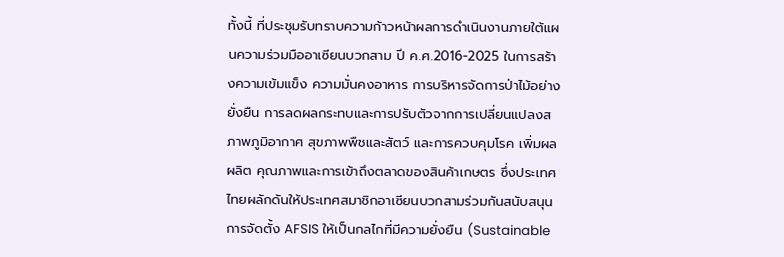ทั้งนี้ ที่ประชุมรับทราบความก้าวหน้าผลการดำเนินงานภายใต้แผนความร่วมมืออาเซียนบวกสาม ปี ค.ศ.2016-2025 ในการสร้างความเข้มแข็ง ความมั่นคงอาหาร การบริหารจัดการป่าไม้อย่างยั่งยืน การลดผลกระทบและการปรับตัวจากการเปลี่ยนแปลงสภาพภูมิอากาศ สุขภาพพืชและสัตว์ และการควบคุมโรค เพิ่มผลผลิต คุณภาพและการเข้าถึงตลาดของสินค้าเกษตร ซึ่งประเทศไทยผลักดันให้ประเทศสมาชิกอาเซียนบวกสามร่วมกันสนับสนุนการจัดตั้ง AFSIS ให้เป็นกลไกที่มีความยั่งยืน (Sustainable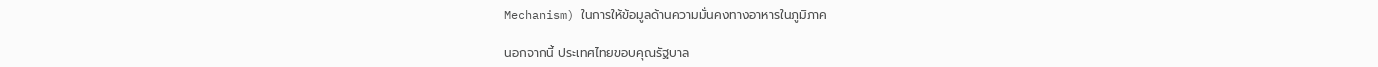Mechanism) ในการให้ข้อมูลด้านความมั่นคงทางอาหารในภูมิภาค

นอกจากนี้ ประเทศไทยขอบคุณรัฐบาล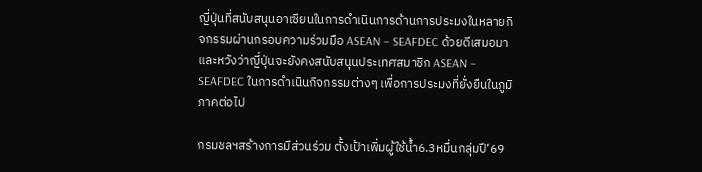ญี่ปุ่นที่สนับสนุนอาเซียนในการดำเนินการด้านการประมงในหลายกิจกรรมผ่านกรอบความร่วมมือ ASEAN – SEAFDEC ด้วยดีเสมอมา และหวังว่าญี่ปุ่นจะยังคงสนับสนุนประเทศสมาชิก ASEAN – SEAFDEC ในการดำเนินกิจกรรมต่างๆ เพื่อการประมงที่ยั่งยืนในภูมิภาคต่อไป

กรมชลฯสร้างการมีส่วนร่วม ตั้งเป้าเพิ่มผู้ใช้น้ำ6.3หมื่นกลุ่มปี’69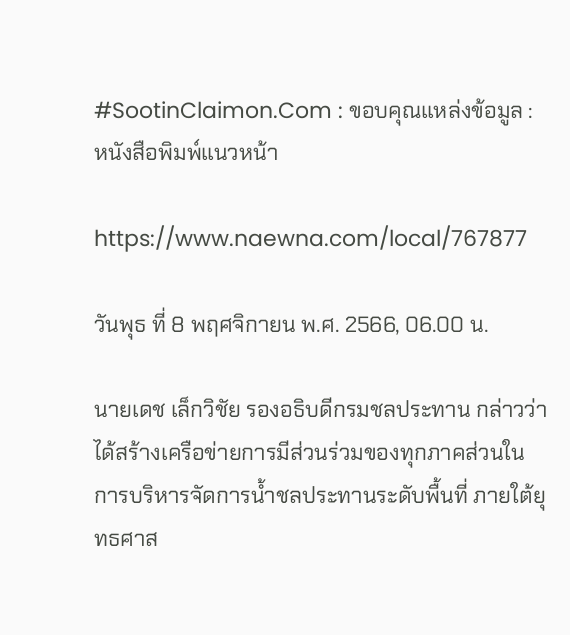#SootinClaimon.Com : ขอบคุณแหล่งข้อมูล : หนังสือพิมพ์แนวหน้า

https://www.naewna.com/local/767877

วันพุธ ที่ 8 พฤศจิกายน พ.ศ. 2566, 06.00 น.

นายเดช เล็กวิชัย รองอธิบดีกรมชลประทาน กล่าวว่า ได้สร้างเครือข่ายการมีส่วนร่วมของทุกภาคส่วนในการบริหารจัดการน้ำชลประทานระดับพื้นที่ ภายใต้ยุทธศาส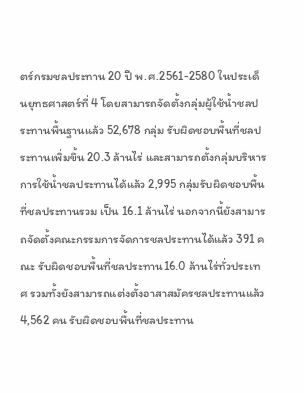ตร์กรมชลประทาน 20 ปี พ.ศ.2561-2580 ในประเด็นยุทธศาสตร์ที่ 4 โดยสามารถจัดตั้งกลุ่มผู้ใช้น้ำชลประทานพื้นฐานแล้ว 52,678 กลุ่ม รับผิดชอบพื้นที่ชลประทานเพิ่มขึ้น 20.3 ล้านไร่ และสามารถตั้งกลุ่มบริหารการใช้น้ำชลประทานได้แล้ว 2,995 กลุ่มรับผิดชอบพื้นที่ชลประทานรวม เป็น 16.1 ล้านไร่ นอกจากนี้ยังสามารถจัดตั้งคณะกรรมการจัดการชลประทานได้แล้ว 391 คณะ รับผิดชอบพื้นที่ชลประทาน16.0 ล้านไร่ทั่วประเทศ รวมทั้งยังสามารถแต่งตั้งอาสาสมัครชลประทานแล้ว 4,562 คน รับผิดชอบพื้นที่ชลประทาน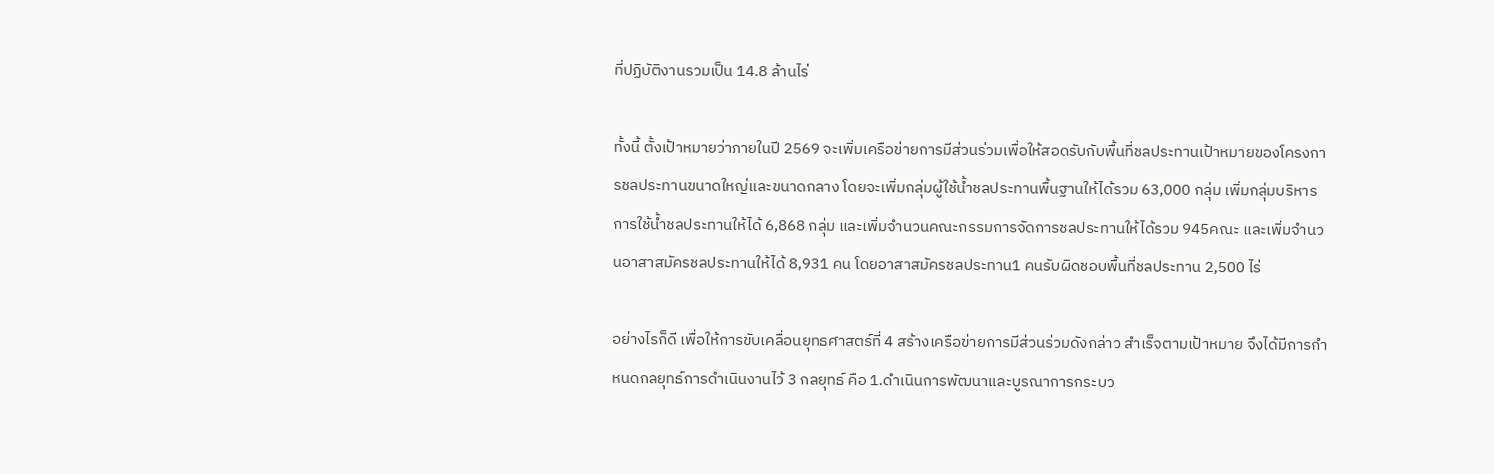ที่ปฏิบัติงานรวมเป็น 14.8 ล้านไร่

ทั้งนี้ ตั้งเป้าหมายว่าภายในปี 2569 จะเพิ่มเครือข่ายการมีส่วนร่วมเพื่อให้สอดรับกับพื้นที่ชลประทานเป้าหมายของโครงการชลประทานขนาดใหญ่และขนาดกลาง โดยจะเพิ่มกลุ่มผู้ใช้น้ำชลประทานพื้นฐานให้ได้รวม 63,000 กลุ่ม เพิ่มกลุ่มบริหารการใช้น้ำชลประทานให้ได้ 6,868 กลุ่ม และเพิ่มจำนวนคณะกรรมการจัดการชลประทานให้ได้รวม 945คณะ และเพิ่มจำนวนอาสาสมัครชลประทานให้ได้ 8,931 คน โดยอาสาสมัครชลประทาน1 คนรับผิดชอบพื้นที่ชลประทาน 2,500 ไร่

อย่างไรก็ดี เพื่อให้การขับเคลื่อนยุทธศาสตร์ที่ 4 สร้างเครือข่ายการมีส่วนร่วมดังกล่าว สำเร็จตามเป้าหมาย จึงได้มีการกำหนดกลยุทธ์การดำเนินงานไว้ 3 กลยุทธ์ คือ 1.ดำเนินการพัฒนาและบูรณาการกระบว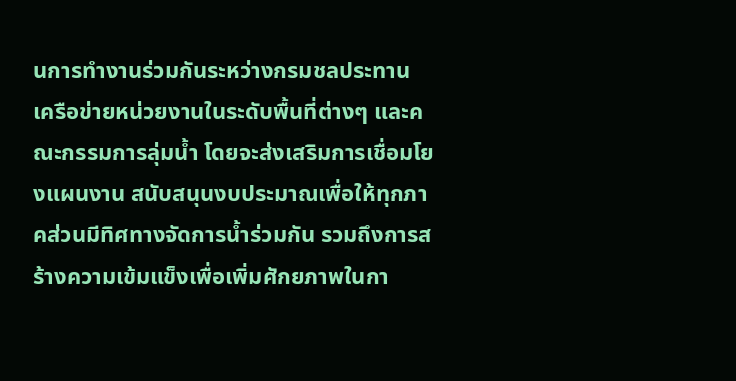นการทำงานร่วมกันระหว่างกรมชลประทาน เครือข่ายหน่วยงานในระดับพื้นที่ต่างๆ และคณะกรรมการลุ่มน้ำ โดยจะส่งเสริมการเชื่อมโยงแผนงาน สนับสนุนงบประมาณเพื่อให้ทุกภาคส่วนมีทิศทางจัดการน้ำร่วมกัน รวมถึงการสร้างความเข้มแข็งเพื่อเพิ่มศักยภาพในกา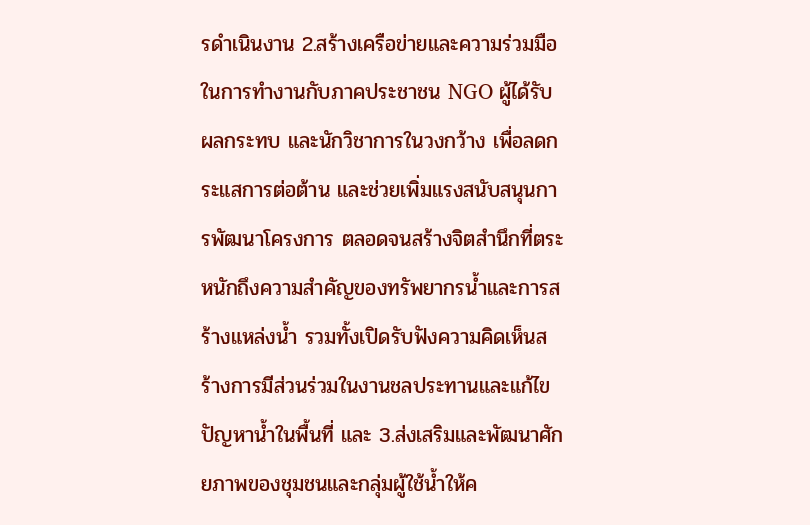รดำเนินงาน 2.สร้างเครือข่ายและความร่วมมือในการทำงานกับภาคประชาชน NGO ผู้ได้รับผลกระทบ และนักวิชาการในวงกว้าง เพื่อลดกระแสการต่อต้าน และช่วยเพิ่มแรงสนับสนุนการพัฒนาโครงการ ตลอดจนสร้างจิตสำนึกที่ตระหนักถึงความสำคัญของทรัพยากรน้ำและการสร้างแหล่งน้ำ รวมทั้งเปิดรับฟังความคิดเห็นสร้างการมีส่วนร่วมในงานชลประทานและแก้ไขปัญหาน้ำในพื้นที่ และ 3.ส่งเสริมและพัฒนาศักยภาพของชุมชนและกลุ่มผู้ใช้น้ำให้ค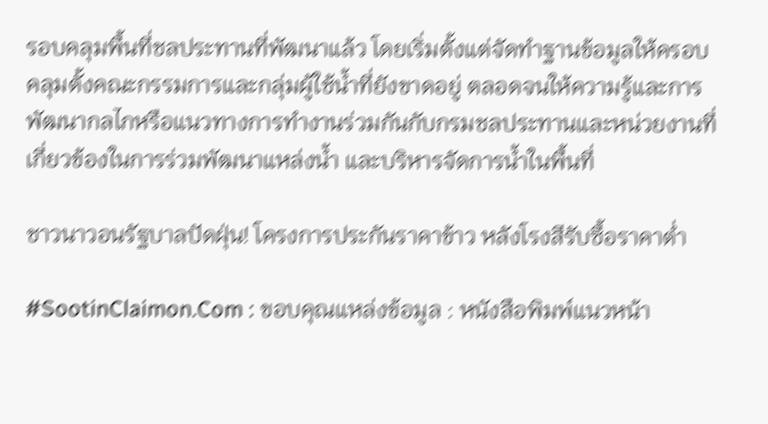รอบคลุมพื้นที่ชลประทานที่พัฒนาแล้ว โดยเริ่มตั้งแต่จัดทำฐานข้อมูลให้ครอบคลุมตั้งคณะกรรมการและกลุ่มผู้ใช้น้ำที่ยังขาดอยู่ ตลอดจนให้ความรู้และการพัฒนากลไกหรือแนวทางการทำงานร่วมกันกับกรมชลประทานและหน่วยงานที่เกี่ยวข้องในการร่วมพัฒนาแหล่งน้ำ และบริหารจัดการน้ำในพื้นที่

ชาวนาวอนรัฐบาลปัดฝุ่น! โครงการประกันราคาข้าว หลังโรงสีรับซื้อราคาต่ำ

#SootinClaimon.Com : ขอบคุณแหล่งข้อมูล : หนังสือพิมพ์แนวหน้า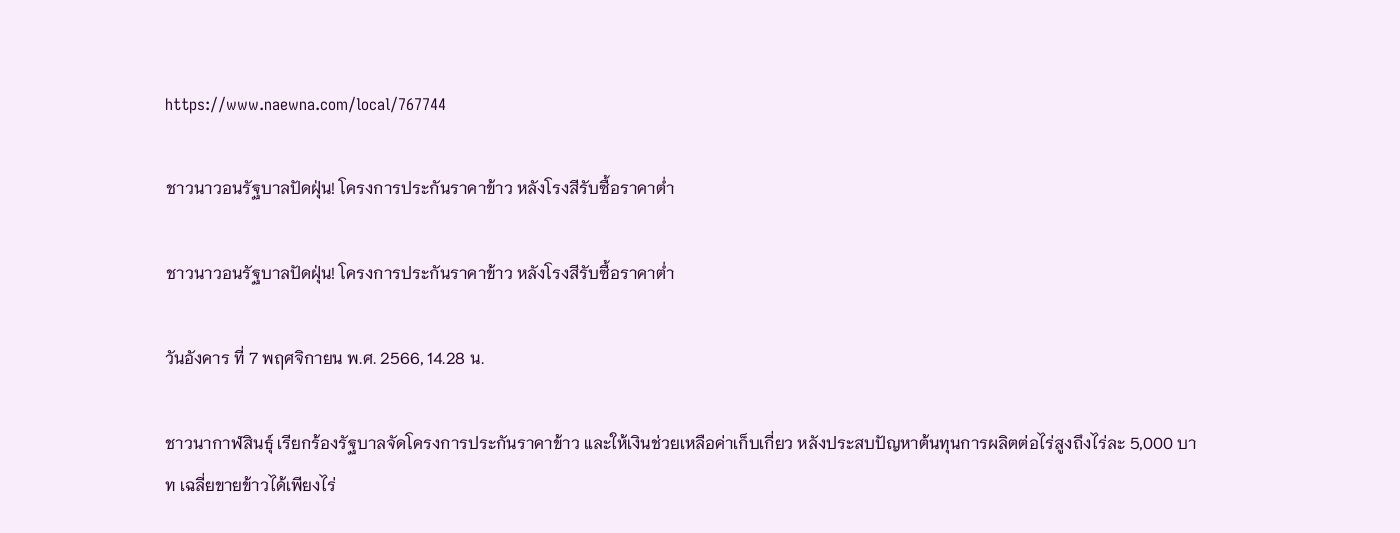https://www.naewna.com/local/767744

ชาวนาวอนรัฐบาลปัดฝุ่น! โครงการประกันราคาข้าว หลังโรงสีรับซื้อราคาต่ำ

ชาวนาวอนรัฐบาลปัดฝุ่น! โครงการประกันราคาข้าว หลังโรงสีรับซื้อราคาต่ำ

วันอังคาร ที่ 7 พฤศจิกายน พ.ศ. 2566, 14.28 น.

ชาวนากาฬสินธุ์ เรียกร้องรัฐบาลจัดโครงการประกันราคาข้าว และให้เงินช่วยเหลือค่าเก็บเกี่ยว หลังประสบปัญหาต้นทุนการผลิตต่อไร่สูงถึงไร่ละ 5,000 บาท เฉลี่ยขายข้าวได้เพียงไร่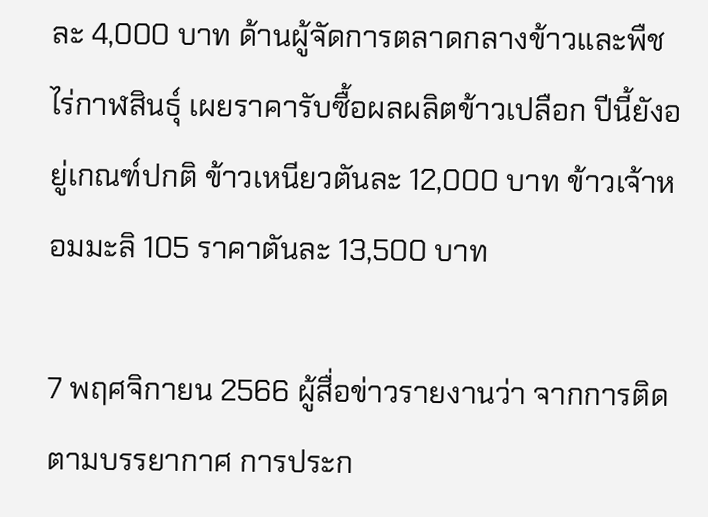ละ 4,000 บาท ด้านผู้จัดการตลาดกลางข้าวและพืชไร่กาฬสินธุ์ เผยราคารับซื้อผลผลิตข้าวเปลือก ปีนี้ยังอยู่เกณฑ์ปกติ ข้าวเหนียวตันละ 12,000 บาท ข้าวเจ้าหอมมะลิ 105 ราคาตันละ 13,500 บาท

7 พฤศจิกายน 2566 ผู้สื่อข่าวรายงานว่า จากการติดตามบรรยากาศ การประก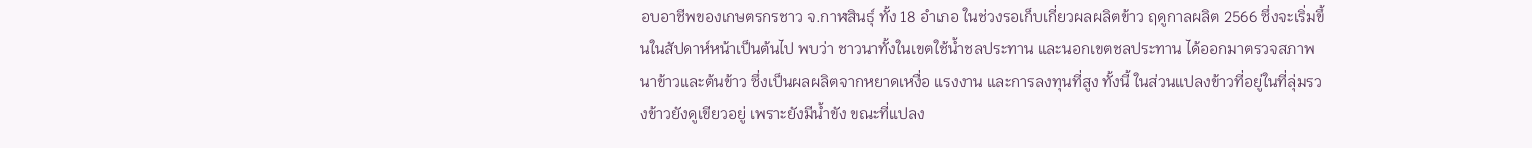อบอาชีพของเกษตรกรชาว จ.กาฬสินธุ์ ทั้ง 18 อำเภอ ในช่วงรอเก็บเกี่ยวผลผลิตข้าว ฤดูกาลผลิต 2566 ซึ่งจะเริ่มขึ้นในสัปดาห์หน้าเป็นต้นไป พบว่า ชาวนาทั้งในเขตใช้น้ำชลประทาน และนอกเขตชลประทาน ได้ออกมาตรวจสภาพนาข้าวและต้นข้าว ซึ่งเป็นผลผลิตจากหยาดเหงื่อ แรงงาน และการลงทุนที่สูง ทั้งนี้ ในส่วนแปลงข้าวที่อยู่ในที่ลุ่มรวงข้าวยังดูเขียวอยู่ เพราะยังมีน้ำขัง ขณะที่แปลง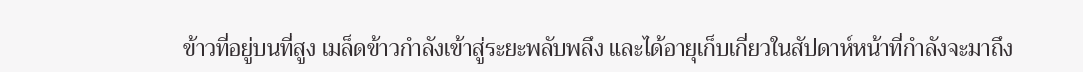ข้าวที่อยู่บนที่สูง เมล็ดข้าวกำลังเข้าสู่ระยะพลับพลึง และได้อายุเก็บเกี่ยวในสัปดาห์หน้าที่กำลังจะมาถึง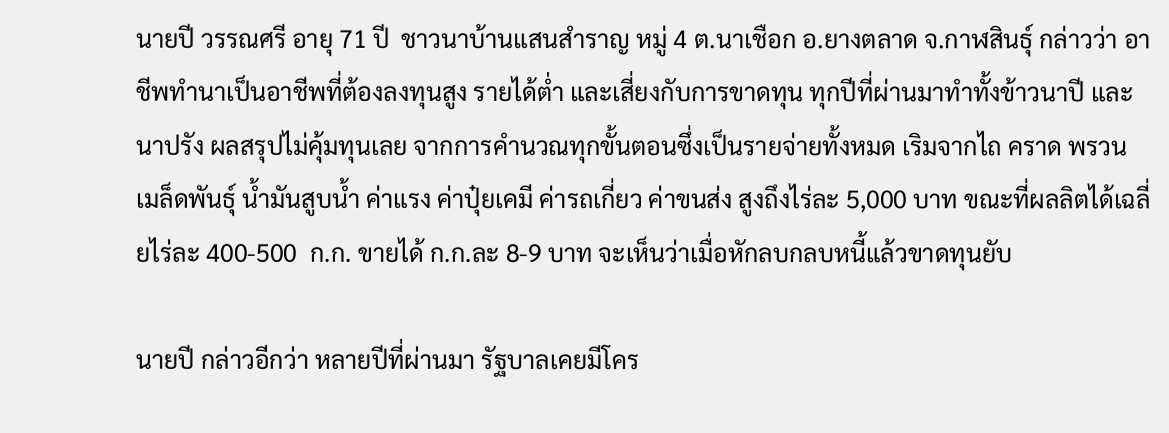นายปี วรรณศรี อายุ 71 ปี  ชาวนาบ้านแสนสำราญ หมู่ 4 ต.นาเชือก อ.ยางตลาด จ.กาฬสินธุ์ กล่าวว่า อาชีพทำนาเป็นอาชีพที่ต้องลงทุนสูง รายได้ต่ำ และเสี่ยงกับการขาดทุน ทุกปีที่ผ่านมาทำทั้งข้าวนาปี และนาปรัง ผลสรุปไม่คุ้มทุนเลย จากการคำนวณทุกขั้นตอนซึ่งเป็นรายจ่ายทั้งหมด เริมจากไถ คราด พรวน เมล็ดพันธุ์ น้ำมันสูบน้ำ ค่าแรง ค่าปุ๋ยเคมี ค่ารถเกี่ยว ค่าขนส่ง สูงถึงไร่ละ 5,000 บาท ขณะที่ผลลิตได้เฉลี่ยไร่ละ 400-500  ก.ก. ขายได้ ก.ก.ละ 8-9 บาท จะเห็นว่าเมื่อหักลบกลบหนี้แล้วขาดทุนยับ

นายปี กล่าวอีกว่า หลายปีที่ผ่านมา รัฐบาลเคยมีโคร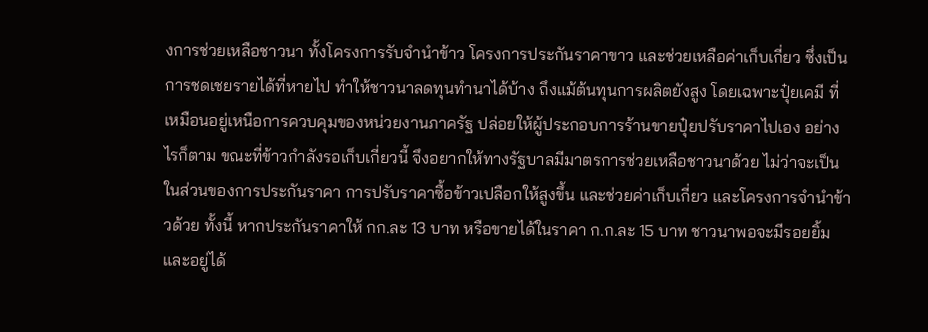งการช่วยเหลือชาวนา ทั้งโครงการรับจำนำข้าว โครงการประกันราคาขาว และช่วยเหลือค่าเก็บเกี่ยว ซึ่งเป็นการชดเชยรายได้ที่หายไป ทำให้ชาวนาลดทุนทำนาได้บ้าง ถึงแม้ต้นทุนการผลิตยังสูง โดยเฉพาะปุ๋ยเคมี ที่เหมือนอยู่เหนือการควบคุมของหน่วยงานภาครัฐ ปล่อยให้ผู้ประกอบการร้านขายปุ๋ยปรับราคาไปเอง อย่างไรก็ตาม ขณะที่ข้าวกำลังรอเก็บเกี่ยวนี้ จึงอยากให้ทางรัฐบาลมีมาตรการช่วยเหลือชาวนาด้วย ไม่ว่าจะเป็นในส่วนของการประกันราคา การปรับราคาซื้อข้าวเปลือกให้สูงขึ้น และช่วยค่าเก็บเกี่ยว และโครงการจำนำข้าวด้วย ทั้งนี้ หากประกันราคาให้ กก.ละ 13 บาท หรือขายได้ในราคา ก.ก.ละ 15 บาท ชาวนาพอจะมีรอยยิ้มและอยู่ได้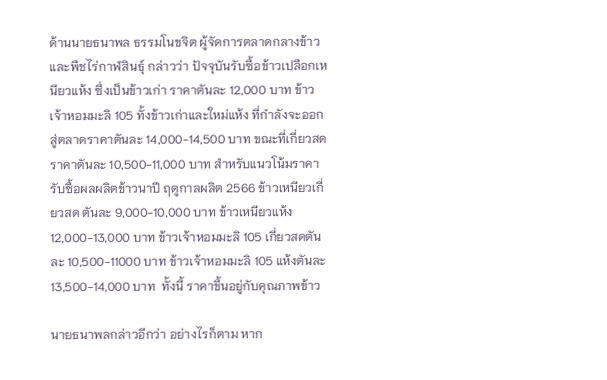ด้านนายธนาพล ธรรมโนขจิต ผู้จัดการตลาดกลางข้าวและพืชไร่กาฬสินธุ์ กล่าวว่า ปัจจุบันรับซื้อข้าวเปลือกเหนียวแห้ง ซึ่งเป็นข้าวเก่า ราคาตันละ 12,000 บาท ข้าวเจ้าหอมมะลิ 105 ทั้งข้าวเก่าและใหม่แห้ง ที่กำลังจะออกสู่ตลาดราคาตันละ 14,000-14,500 บาท ขณะที่เกี่ยวสด ราคาตันละ 10,500-11,000 บาท สำหรับแนวโน้มราคารับซื้อผลผลิตข้าวนาปี ฤดูกาลผลิต 2566 ข้าวเหนียวเกี่ยวสด ตันละ 9,000-10,000 บาท ข้าวเหนียวแห้ง  12,000-13,000 บาท ข้าวเจ้าหอมมะลิ 105 เกี่ยวสดตันละ 10,500-11000 บาท ข้าวเจ้าหอมมะลิ 105 แห้งตันละ 13,500-14,000 บาท  ทั้งนี้ ราคาขึ้นอยู่กับคุณภาพข้าว

นายธนาพลกล่าวอีกว่า อย่างไรก็ตาม หาก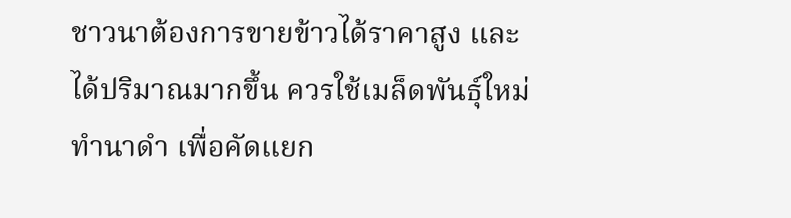ชาวนาต้องการขายข้าวได้ราคาสูง และได้ปริมาณมากขึ้น ควรใช้เมล็ดพันธุ์ใหม่ ทำนาดำ เพื่อคัดแยก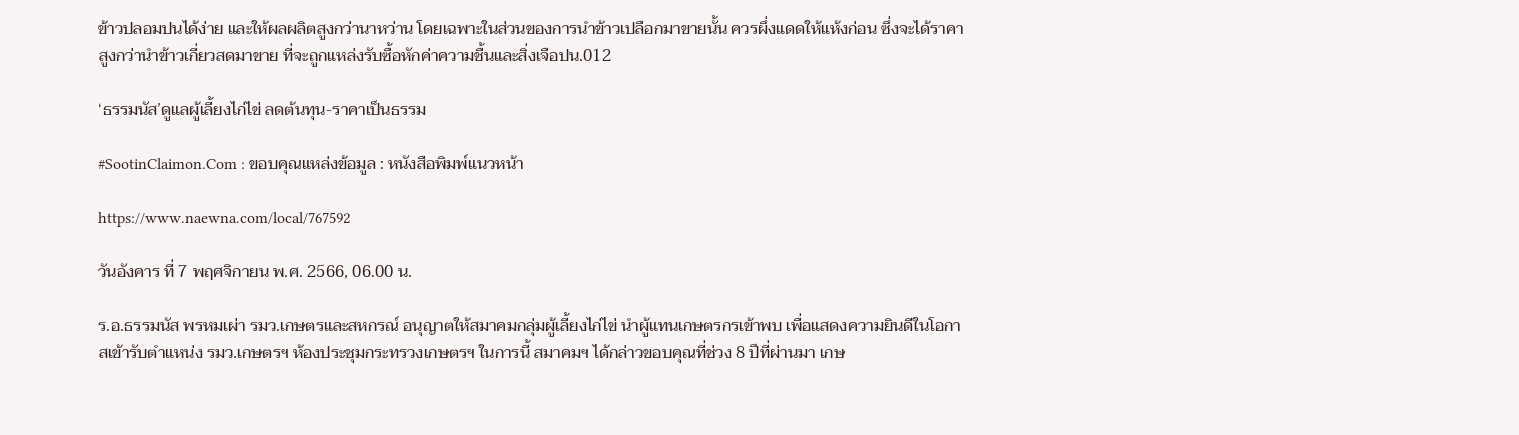ข้าวปลอมปนได้ง่าย และให้ผลผลิตสูงกว่านาหว่าน โดยเฉพาะในส่วนของการนำข้าวเปลือกมาขายนั้น ควรผึ่งแดดให้แห้งก่อน ซึ่งจะได้ราคาสูงกว่านำข้าวเกี่ยวสดมาขาย ที่จะถูกแหล่งรับซื้อหักค่าความชื้นและสิ่งเจือปน.012

‘ธรรมนัส’ดูแลผู้เลี้ยงไก่ไข่ ลดต้นทุน-ราคาเป็นธรรม

#SootinClaimon.Com : ขอบคุณแหล่งข้อมูล : หนังสือพิมพ์แนวหน้า

https://www.naewna.com/local/767592

วันอังคาร ที่ 7 พฤศจิกายน พ.ศ. 2566, 06.00 น.

ร.อ.ธรรมนัส พรหมเผ่า รมว.เกษตรและสหกรณ์ อนุญาตให้สมาคมกลุ่มผู้เลี้ยงไก่ไข่ นำผู้แทนเกษตรกรเข้าพบ เพื่อแสดงความยินดีในโอกาสเข้ารับตำแหน่ง รมว.เกษตรฯ ห้องประชุมกระทรวงเกษตรฯ ในการนี้ สมาคมฯ ได้กล่าวขอบคุณที่ช่วง 8 ปีที่ผ่านมา เกษ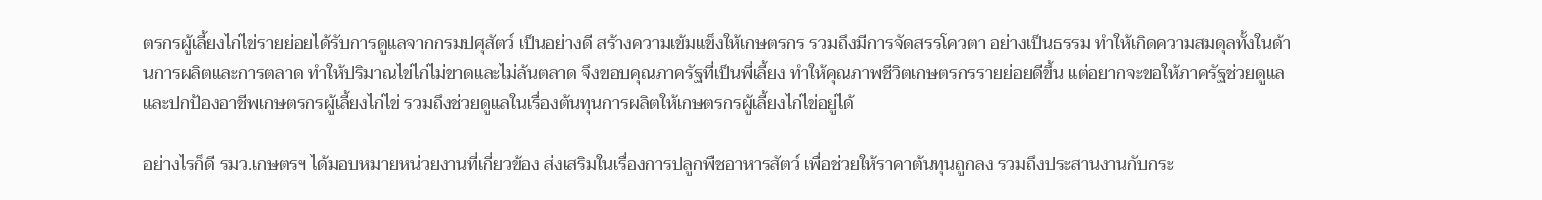ตรกรผู้เลี้ยงไก่ไข่รายย่อยได้รับการดูแลจากกรมปศุสัตว์ เป็นอย่างดี สร้างความเข้มแข็งให้เกษตรกร รวมถึงมีการจัดสรรโควตา อย่างเป็นธรรม ทำให้เกิดความสมดุลทั้งในด้านการผลิตและการตลาด ทำให้ปริมาณไข่ไก่ไม่ขาดและไม่ล้นตลาด จึงขอบคุณภาครัฐที่เป็นพี่เลี้ยง ทำให้คุณภาพชีวิตเกษตรกรรายย่อยดีขึ้น แต่อยากจะขอให้ภาครัฐช่วยดูแลและปกป้องอาชีพเกษตรกรผู้เลี้ยงไก่ไข่ รวมถึงช่วยดูแลในเรื่องต้นทุนการผลิตให้เกษตรกรผู้เลี้ยงไก่ไข่อยู่ได้

อย่างไรก็ดี รมว.เกษตรฯ ได้มอบหมายหน่วยงานที่เกี่ยวข้อง ส่งเสริมในเรื่องการปลูกพืชอาหารสัตว์ เพื่อช่วยให้ราคาต้นทุนถูกลง รวมถึงประสานงานกับกระ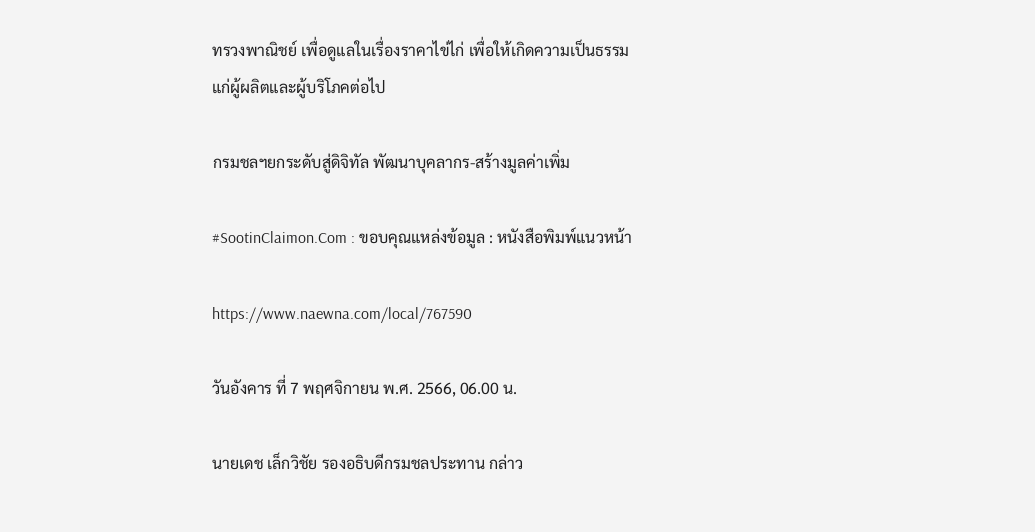ทรวงพาณิชย์ เพื่อดูแลในเรื่องราคาไข่ไก่ เพื่อให้เกิดความเป็นธรรมแก่ผู้ผลิตและผู้บริโภคต่อไป

กรมชลฯยกระดับสู่ดิจิทัล พัฒนาบุคลากร-สร้างมูลค่าเพิ่ม

#SootinClaimon.Com : ขอบคุณแหล่งข้อมูล : หนังสือพิมพ์แนวหน้า

https://www.naewna.com/local/767590

วันอังคาร ที่ 7 พฤศจิกายน พ.ศ. 2566, 06.00 น.

นายเดช เล็กวิชัย รองอธิบดีกรมชลประทาน กล่าว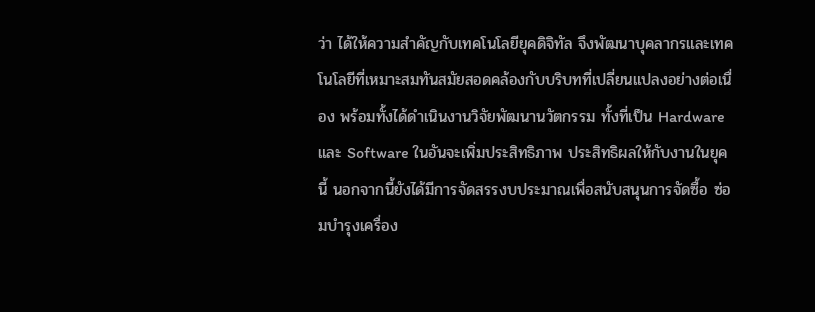ว่า ได้ให้ความสำคัญกับเทคโนโลยียุคดิจิทัล จึงพัฒนาบุคลากรและเทคโนโลยีที่เหมาะสมทันสมัยสอดคล้องกับบริบทที่เปลี่ยนแปลงอย่างต่อเนื่อง พร้อมทั้งได้ดำเนินงานวิจัยพัฒนานวัตกรรม ทั้งที่เป็น Hardware และ Software ในอันจะเพิ่มประสิทธิภาพ ประสิทธิผลให้กับงานในยุคนี้ นอกจากนี้ยังได้มีการจัดสรรงบประมาณเพื่อสนับสนุนการจัดซื้อ ซ่อมบำรุงเครื่อง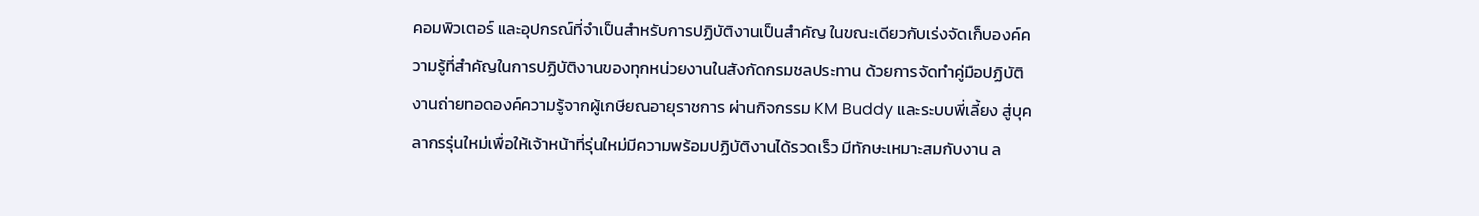คอมพิวเตอร์ และอุปกรณ์ที่จำเป็นสำหรับการปฏิบัติงานเป็นสำคัญ ในขณะเดียวกับเร่งจัดเก็บองค์ความรู้ที่สำคัญในการปฏิบัติงานของทุกหน่วยงานในสังกัดกรมชลประทาน ด้วยการจัดทำคู่มือปฏิบัติงานถ่ายทอดองค์ความรู้จากผู้เกษียณอายุราชการ ผ่านกิจกรรม KM Buddy และระบบพี่เลี้ยง สู่บุคลากรรุ่นใหม่เพื่อให้เจ้าหน้าที่รุ่นใหม่มีความพร้อมปฏิบัติงานได้รวดเร็ว มีทักษะเหมาะสมกับงาน ล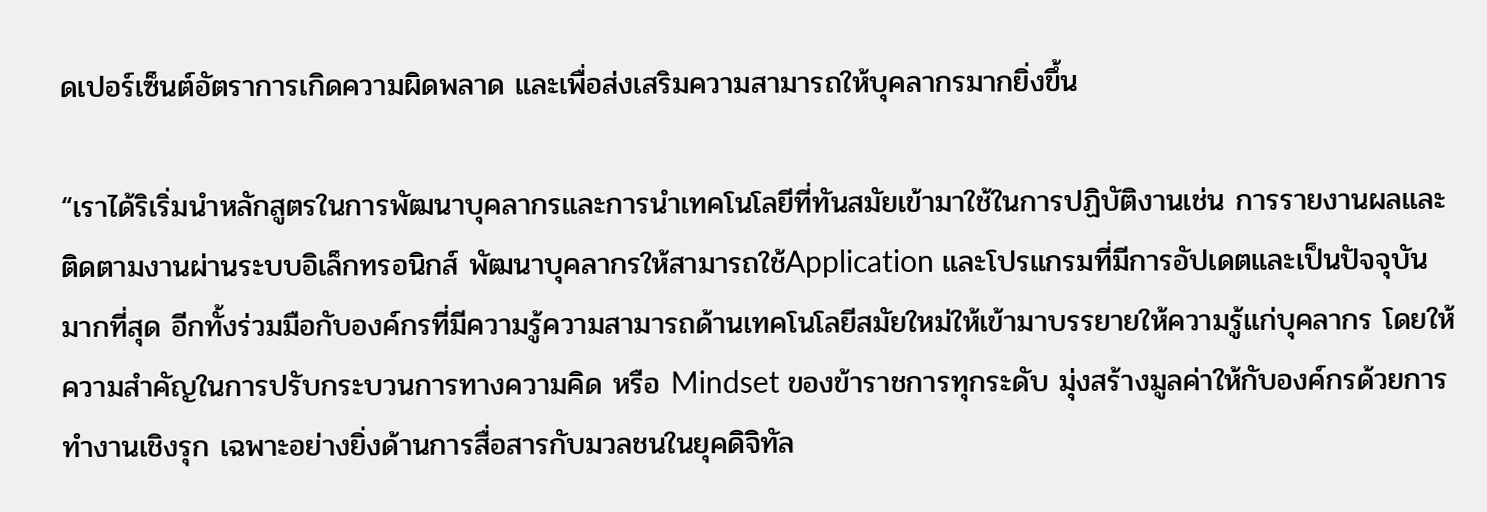ดเปอร์เซ็นต์อัตราการเกิดความผิดพลาด และเพื่อส่งเสริมความสามารถให้บุคลากรมากยิ่งขึ้น

“เราได้ริเริ่มนำหลักสูตรในการพัฒนาบุคลากรและการนำเทคโนโลยีที่ทันสมัยเข้ามาใช้ในการปฏิบัติงานเช่น การรายงานผลและติดตามงานผ่านระบบอิเล็กทรอนิกส์ พัฒนาบุคลากรให้สามารถใช้Application และโปรแกรมที่มีการอัปเดตและเป็นปัจจุบันมากที่สุด อีกทั้งร่วมมือกับองค์กรที่มีความรู้ความสามารถด้านเทคโนโลยีสมัยใหม่ให้เข้ามาบรรยายให้ความรู้แก่บุคลากร โดยให้ความสำคัญในการปรับกระบวนการทางความคิด หรือ Mindset ของข้าราชการทุกระดับ มุ่งสร้างมูลค่าให้กับองค์กรด้วยการทำงานเชิงรุก เฉพาะอย่างยิ่งด้านการสื่อสารกับมวลชนในยุคดิจิทัล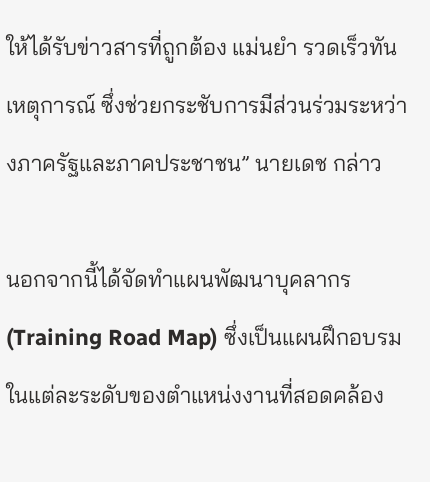ให้ได้รับข่าวสารที่ถูกต้อง แม่นยำ รวดเร็วทันเหตุการณ์ ซึ่งช่วยกระชับการมีส่วนร่วมระหว่างภาครัฐและภาคประชาชน” นายเดช กล่าว

นอกจากนี้ได้จัดทำแผนพัฒนาบุคลากร(Training Road Map) ซึ่งเป็นแผนฝึกอบรมในแต่ละระดับของตำแหน่งงานที่สอดคล้อง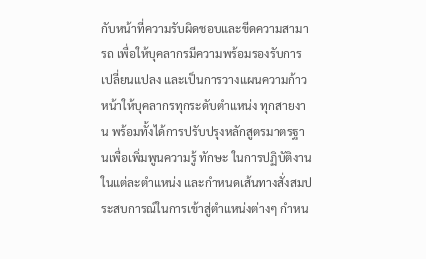กับหน้าที่ความรับผิดชอบและขีดความสามารถ เพื่อให้บุคลากรมีความพร้อมรองรับการเปลี่ยนแปลง และเป็นการวางแผนความก้าวหน้าให้บุคลากรทุกระดับตำแหน่ง ทุกสายงาน พร้อมทั้งได้การปรับปรุงหลักสูตรมาตรฐานเพื่อเพิ่มพูนความรู้ ทักษะ ในการปฏิบัติงานในแต่ละตำแหน่ง และกำหนดเส้นทางสั่งสมประสบการณ์ในการเข้าสู่ตำแหน่งต่างๆ กำหน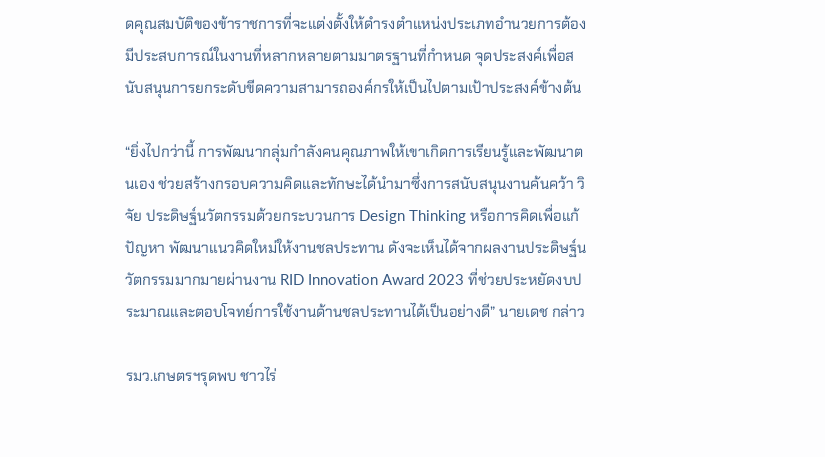ดคุณสมบัติของข้าราชการที่จะแต่งตั้งให้ดำรงตำแหน่งประเภทอำนวยการต้องมีประสบการณ์ในงานที่หลากหลายตามมาตรฐานที่กำหนด จุดประสงค์เพื่อสนับสนุนการยกระดับขีดความสามารถองค์กรให้เป็นไปตามเป้าประสงค์ข้างต้น

“ยิ่งไปกว่านี้ การพัฒนากลุ่มกำลังคนคุณภาพให้เขาเกิดการเรียนรู้และพัฒนาตนเอง ช่วยสร้างกรอบความคิดและทักษะได้นำมาซึ่งการสนับสนุนงานค้นคว้า วิจัย ประดิษฐ์นวัตกรรมด้วยกระบวนการ Design Thinking หรือการคิดเพื่อแก้ปัญหา พัฒนาแนวคิดใหม่ให้งานชลประทาน ดังจะเห็นได้จากผลงานประดิษฐ์นวัตกรรมมากมายผ่านงาน RID Innovation Award 2023 ที่ช่วยประหยัดงบประมาณและตอบโจทย์การใช้งานด้านชลประทานได้เป็นอย่างดี” นายเดช กล่าว

รมว.เกษตรฯรุดพบ ชาวไร่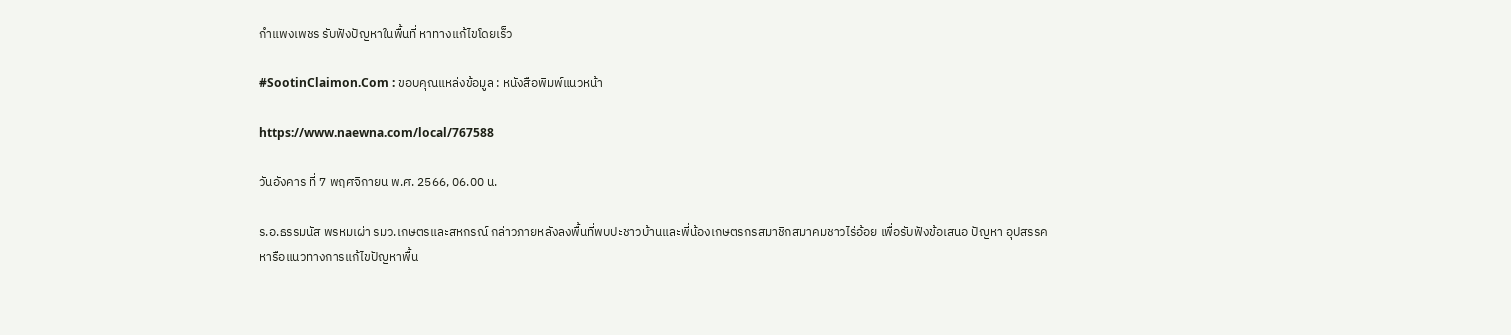กำแพงเพชร รับฟังปัญหาในพื้นที่ หาทางแก้ไขโดยเร็ว

#SootinClaimon.Com : ขอบคุณแหล่งข้อมูล : หนังสือพิมพ์แนวหน้า

https://www.naewna.com/local/767588

วันอังคาร ที่ 7 พฤศจิกายน พ.ศ. 2566, 06.00 น.

ร.อ.ธรรมนัส พรหมเผ่า รมว.เกษตรและสหกรณ์ กล่าวภายหลังลงพื้นที่พบปะชาวบ้านและพี่น้องเกษตรกรสมาชิกสมาคมชาวไร่อ้อย เพื่อรับฟังข้อเสนอ ปัญหา อุปสรรค หารือแนวทางการแก้ไขปัญหาพื้น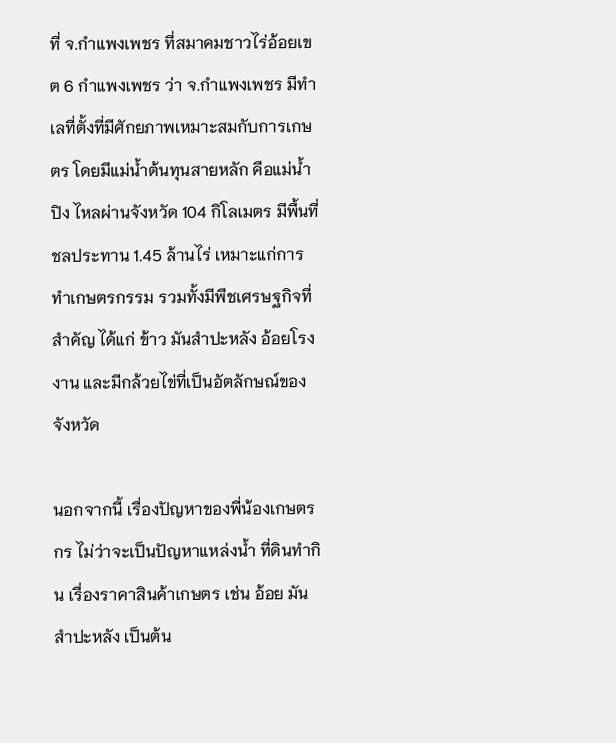ที่ จ.กำแพงเพชร ที่สมาคมชาวไร่อ้อยเขต 6 กำแพงเพชร ว่า จ.กำแพงเพชร มีทำเลที่ตั้งที่มีศักยภาพเหมาะสมกับการเกษตร โดยมีแม่น้ำต้นทุนสายหลัก คือแม่น้ำปิง ไหลผ่านจังหวัด 104 กิโลเมตร มีพื้นที่ชลประทาน 1.45 ล้านไร่ เหมาะแก่การทำเกษตรกรรม รวมทั้งมีพืชเศรษฐกิจที่สำคัญ ได้แก่ ข้าว มันสำปะหลัง อ้อยโรงงาน และมีกล้วยไข่ที่เป็นอัตลักษณ์ของจังหวัด

นอกจากนี้ เรื่องปัญหาของพี่น้องเกษตรกร ไม่ว่าจะเป็นปัญหาแหล่งน้ำ ที่ดินทำกิน เรื่องราคาสินค้าเกษตร เช่น อ้อย มันสำปะหลัง เป็นต้น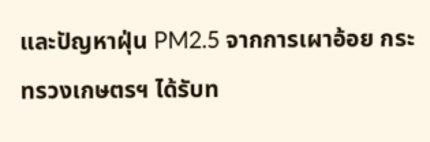และปัญหาฝุ่น PM2.5 จากการเผาอ้อย กระทรวงเกษตรฯ ได้รับท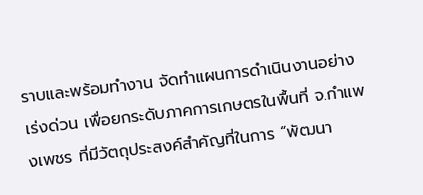ราบและพร้อมทำงาน จัดทำแผนการดำเนินงานอย่างเร่งด่วน เพื่อยกระดับภาคการเกษตรในพื้นที่ จ.กำแพงเพชร ที่มีวัตถุประสงค์สำคัญที่ในการ “พัฒนา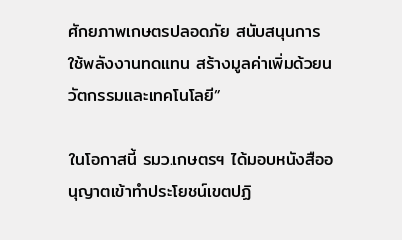ศักยภาพเกษตรปลอดภัย สนับสนุนการใช้พลังงานทดแทน สร้างมูลค่าเพิ่มด้วยนวัตกรรมและเทคโนโลยี”

ในโอกาสนี้ รมว.เกษตรฯ ได้มอบหนังสืออนุญาตเข้าทำประโยชน์เขตปฏิ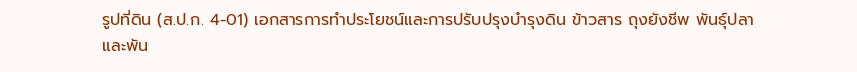รูปที่ดิน (ส.ป.ก. 4-01) เอกสารการทำประโยชน์และการปรับปรุงบำรุงดิน ข้าวสาร ถุงยังชีพ พันธุ์ปลา และพัน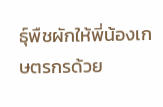ธุ์พืชผักให้พี่น้องเกษตรกรด้วย